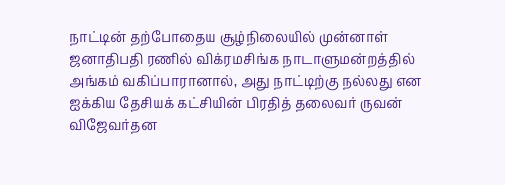நாட்டின் தற்போதைய சூழ்நிலையில் முன்னாள் ஜனாதிபதி ரணில் விக்ரமசிங்க நாடாளுமன்றத்தில் அங்கம் வகிப்பாரானால், அது நாட்டிற்கு நல்லது என ஐக்கிய தேசியக் கட்சியின் பிரதித் தலைவர் ருவன் விஜேவர்தன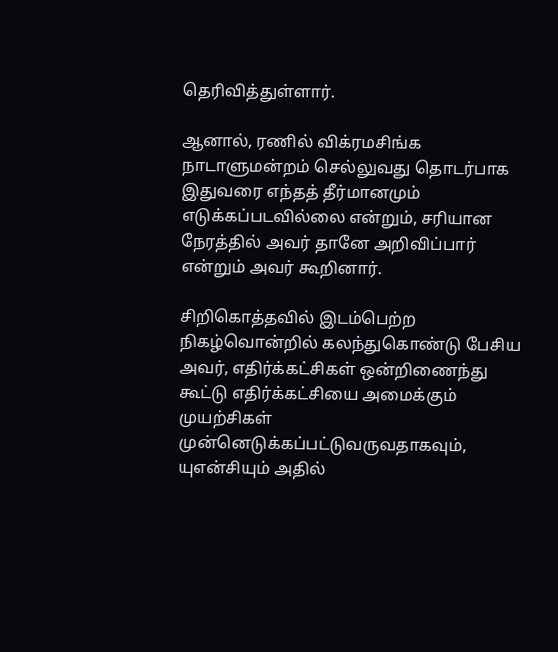தெரிவித்துள்ளார்.

ஆனால், ரணில் விக்ரமசிங்க நாடாளுமன்றம் செல்லுவது தொடர்பாக இதுவரை எந்தத் தீர்மானமும் எடுக்கப்படவில்லை என்றும், சரியான நேரத்தில் அவர் தானே அறிவிப்பார் என்றும் அவர் கூறினார்.

சிறிகொத்தவில் இடம்பெற்ற நிகழ்வொன்றில் கலந்துகொண்டு பேசிய அவர், எதிர்க்கட்சிகள் ஒன்றிணைந்து கூட்டு எதிர்க்கட்சியை அமைக்கும் முயற்சிகள் முன்னெடுக்கப்பட்டுவருவதாகவும், யுஎன்சியும் அதில்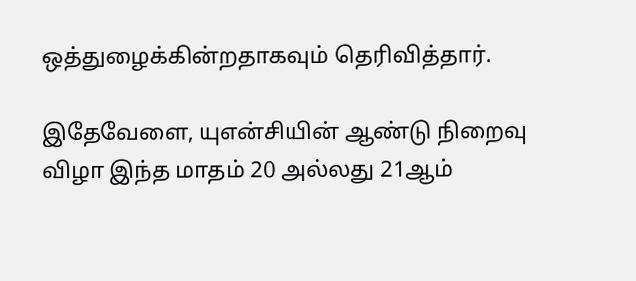ஒத்துழைக்கின்றதாகவும் தெரிவித்தார்.

இதேவேளை, யுஎன்சியின் ஆண்டு நிறைவு விழா இந்த மாதம் 20 அல்லது 21ஆம்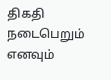திகதி நடைபெறும் எனவும்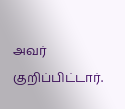அவர் குறிப்பிட்டார்.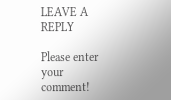LEAVE A REPLY

Please enter your comment!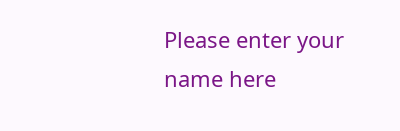Please enter your name here